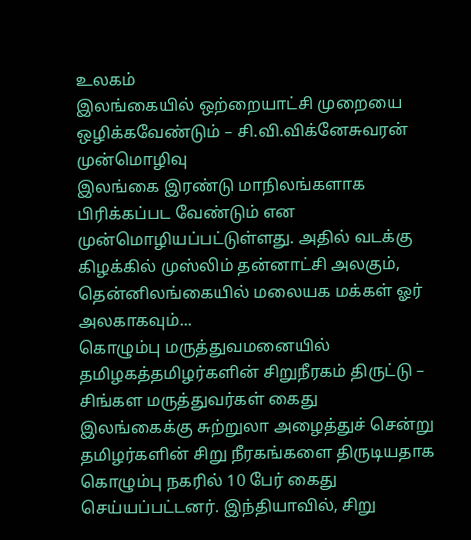உலகம்
இலங்கையில் ஒற்றையாட்சி முறையை ஒழிக்கவேண்டும் – சி.வி.விக்னேசுவரன் முன்மொழிவு
இலங்கை இரண்டு மாநிலங்களாக பிரிக்கப்பட வேண்டும் என முன்மொழியப்பட்டுள்ளது. அதில் வடக்கு கிழக்கில் முஸ்லிம் தன்னாட்சி அலகும், தென்னிலங்கையில் மலையக மக்கள் ஓர் அலகாகவும்...
கொழும்பு மருத்துவமனையில் தமிழகத்தமிழர்களின் சிறுநீரகம் திருட்டு – சிங்கள மருத்துவர்கள் கைது
இலங்கைக்கு சுற்றுலா அழைத்துச் சென்று தமிழர்களின் சிறு நீரகங்களை திருடியதாக கொழும்பு நகரில் 10 பேர் கைது செய்யப்பட்டனர். இந்தியாவில், சிறு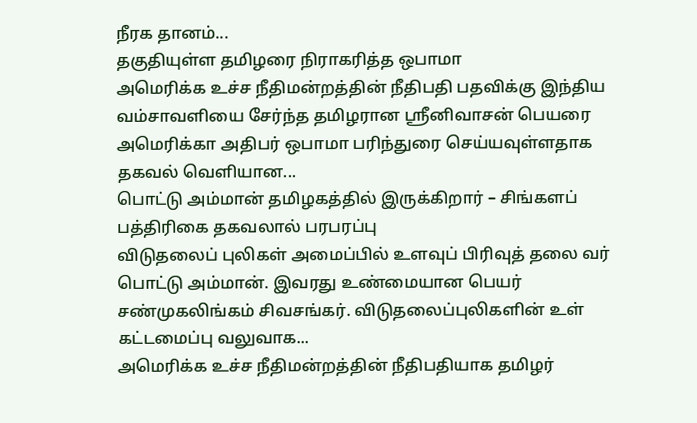நீரக தானம்...
தகுதியுள்ள தமிழரை நிராகரித்த ஒபாமா
அமெரிக்க உச்ச நீதிமன்றத்தின் நீதிபதி பதவிக்கு இந்திய வம்சாவளியை சேர்ந்த தமிழரான ஸ்ரீனிவாசன் பெயரை அமெரிக்கா அதிபர் ஒபாமா பரிந்துரை செய்யவுள்ளதாக தகவல் வெளியான...
பொட்டு அம்மான் தமிழகத்தில் இருக்கிறார் – சிங்களப் பத்திரிகை தகவலால் பரபரப்பு
விடுதலைப் புலிகள் அமைப்பில் உளவுப் பிரிவுத் தலை வர் பொட்டு அம்மான். இவரது உண்மையான பெயர் சண்முகலிங்கம் சிவசங்கர். விடுதலைப்புலிகளின் உள் கட்டமைப்பு வலுவாக...
அமெரிக்க உச்ச நீதிமன்றத்தின் நீதிபதியாக தமிழர்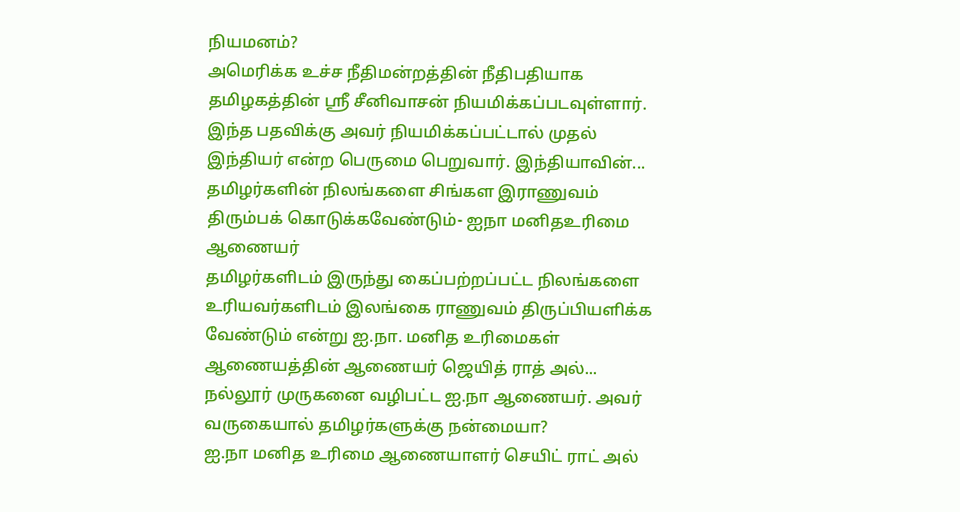நியமனம்?
அமெரிக்க உச்ச நீதிமன்றத்தின் நீதிபதியாக தமிழகத்தின் ஸ்ரீ சீனிவாசன் நியமிக்கப்படவுள்ளார். இந்த பதவிக்கு அவர் நியமிக்கப்பட்டால் முதல் இந்தியர் என்ற பெருமை பெறுவார். இந்தியாவின்...
தமிழர்களின் நிலங்களை சிங்கள இராணுவம் திரும்பக் கொடுக்கவேண்டும்- ஐநா மனிதஉரிமை ஆணையர்
தமிழர்களிடம் இருந்து கைப்பற்றப்பட்ட நிலங்களை உரியவர்களிடம் இலங்கை ராணுவம் திருப்பியளிக்க வேண்டும் என்று ஐ.நா. மனித உரிமைகள் ஆணையத்தின் ஆணையர் ஜெயித் ராத் அல்...
நல்லூர் முருகனை வழிபட்ட ஐ.நா ஆணையர். அவர் வருகையால் தமிழர்களுக்கு நன்மையா?
ஐ.நா மனித உரிமை ஆணையாளர் செயிட் ராட் அல்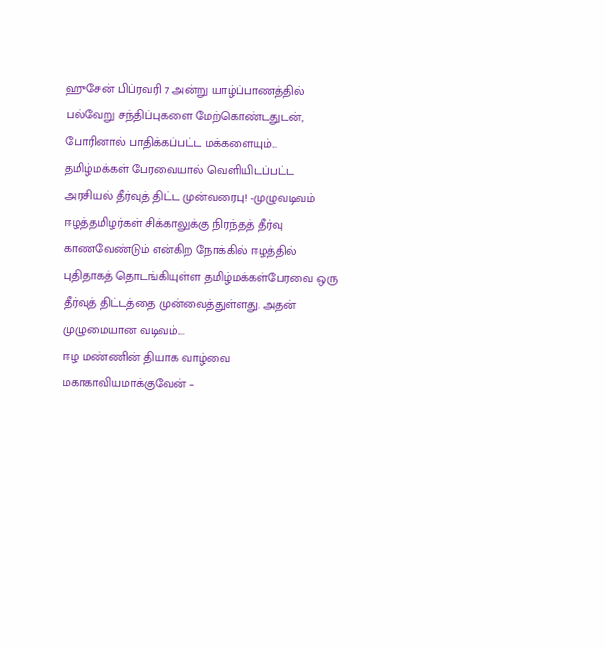ஹுசேன் பிப்ரவரி 7 அன்று யாழ்ப்பாணத்தில் பல்வேறு சந்திப்புகளை மேற்கொண்டதுடன், போரினால் பாதிக்கப்பட்ட மக்களையும்...
தமிழ்மக்கள் பேரவையால் வெளியிடப்பட்ட அரசியல் தீர்வுத் திட்ட முன்வரைபு! -முழுவடிவம்
ஈழத்தமிழர்கள் சிக்காலுக்கு நிரந்தத் தீர்வு காணவேண்டும் என்கிற நோக்கில் ஈழத்தில் புதிதாகத் தொடங்கியுள்ள தமிழ்மக்கள்பேரவை ஒரு தீர்வுத் திட்டத்தை முன்வைத்துள்ளது. அதன் முழுமையான வடிவம்....
ஈழ மண்ணின் தியாக வாழ்வை மகாகாவியமாக்குவேன் –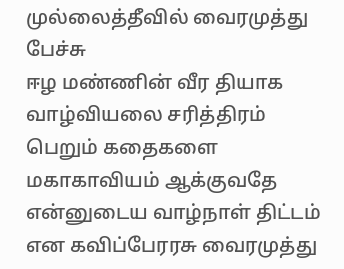முல்லைத்தீவில் வைரமுத்து பேச்சு
ஈழ மண்ணின் வீர தியாக வாழ்வியலை சரித்திரம் பெறும் கதைகளை மகாகாவியம் ஆக்குவதே என்னுடைய வாழ்நாள் திட்டம் என கவிப்பேரரசு வைரமுத்து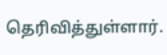தெரிவித்துள்ளார்.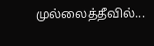முல்லைத்தீவில்...